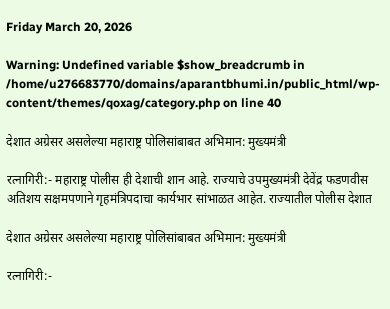Friday March 20, 2026

Warning: Undefined variable $show_breadcrumb in /home/u276683770/domains/aparantbhumi.in/public_html/wp-content/themes/qoxag/category.php on line 40

देशात अग्रेसर असलेल्या महाराष्ट्र पोलिसांबाबत अभिमान: मुख्यमंत्री

रत्नागिरी:- महाराष्ट्र पोलीस ही देशाची शान आहे. राज्याचे उपमुख्यमंत्री देवेंद्र फडणवीस अतिशय सक्षमपणाने गृहमंत्रिपदाचा कार्यभार सांभाळत आहेत. राज्यातील पोलीस देशात

देशात अग्रेसर असलेल्या महाराष्ट्र पोलिसांबाबत अभिमान: मुख्यमंत्री

रत्नागिरी:-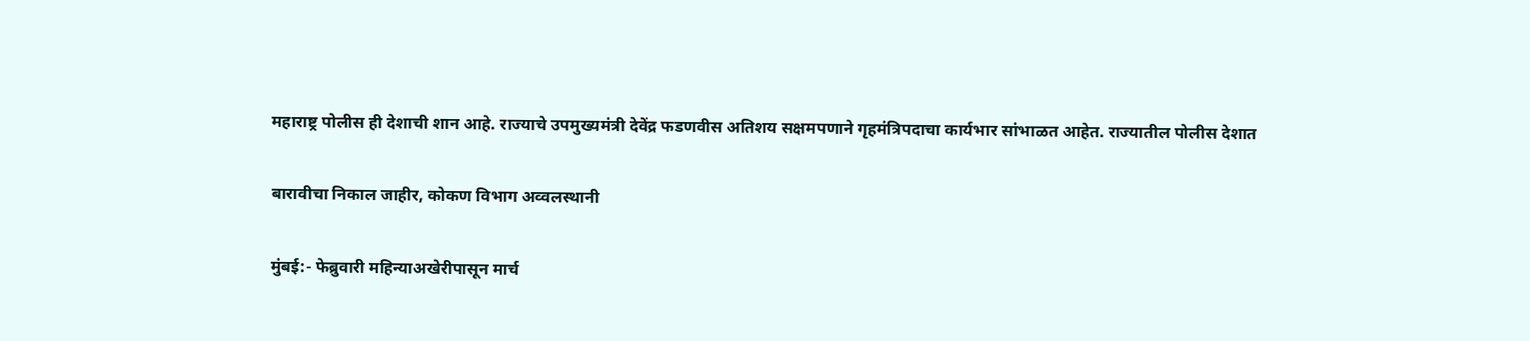महाराष्ट्र पोलीस ही देशाची शान आहे. राज्याचे उपमुख्यमंत्री देवेंद्र फडणवीस अतिशय सक्षमपणाने गृहमंत्रिपदाचा कार्यभार सांभाळत आहेत. राज्यातील पोलीस देशात

बारावीचा निकाल जाहीर, कोकण विभाग अव्वलस्थानी

मुंबई:- फेब्रुवारी महिन्याअखेरीपासून मार्च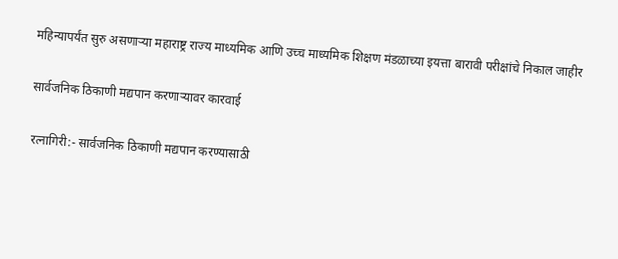महिन्यापर्यंत सुरु असणाऱ्या महाराष्ट्र राज्य माध्यमिक आणि उच्च माध्यमिक शिक्षण मंडळाच्या इयत्ता बारावी परीक्षांचे निकाल जाहीर

सार्वजनिक ठिकाणी मद्यपान करणाऱ्यावर कारवाई

रत्नागिरी:- सार्वजनिक ठिकाणी मद्यपान करण्यासाठी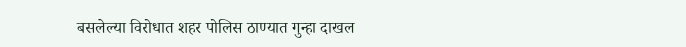बसलेल्या विरोधात शहर पोलिस ठाण्यात गुन्हा दाखल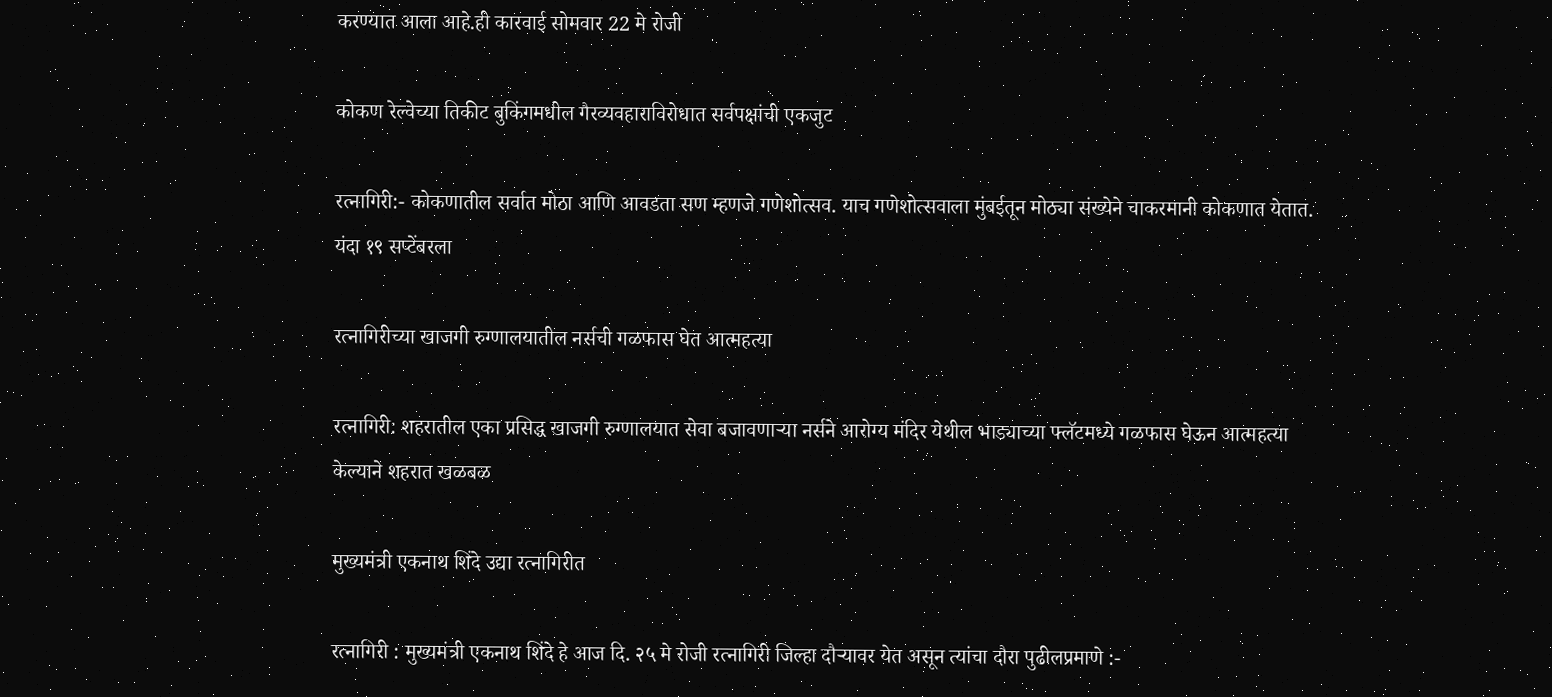करण्यात आला आहे.ही कारवाई सोमवार 22 मे रोजी

कोकण रेल्वेच्या तिकीट बुकिंगमधील गैरव्यवहाराविरोधात सर्वपक्षांची एकजुट

रत्नागिरी:- कोकणातील सर्वात मोठा आणि आवडता सण म्हणजे गणेशोत्सव. याच गणेशोत्सवाला मुंबईतून मोठ्या संख्येने चाकरमानी कोकणात येतात. यंदा १९ सप्टेंबरला

रत्नागिरीच्या खाजगी रुग्णालयातील नर्सची गळफास घेत आत्महत्या

रत्नागिरी: शहरातील एका प्रसिद्ध खाजगी रुग्णालयात सेवा बजावणाऱ्या नर्सने आरोग्य मंदिर येथील भाड्याच्या फ्लॅटमध्ये गळफास घेऊन आत्महत्या केल्याने शहरात खळबळ

मुख्यमंत्री एकनाथ शिंदे उद्या रत्नागिरीत

रत्नागिरी : मुख्यमंत्री एकनाथ शिंदे हे आज दि. २५ मे रोजी रत्नागिरी जिल्हा दौऱ्यावर येत असून त्यांचा दौरा पुढीलप्रमाणे :-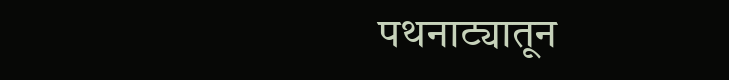पथनाट्यातून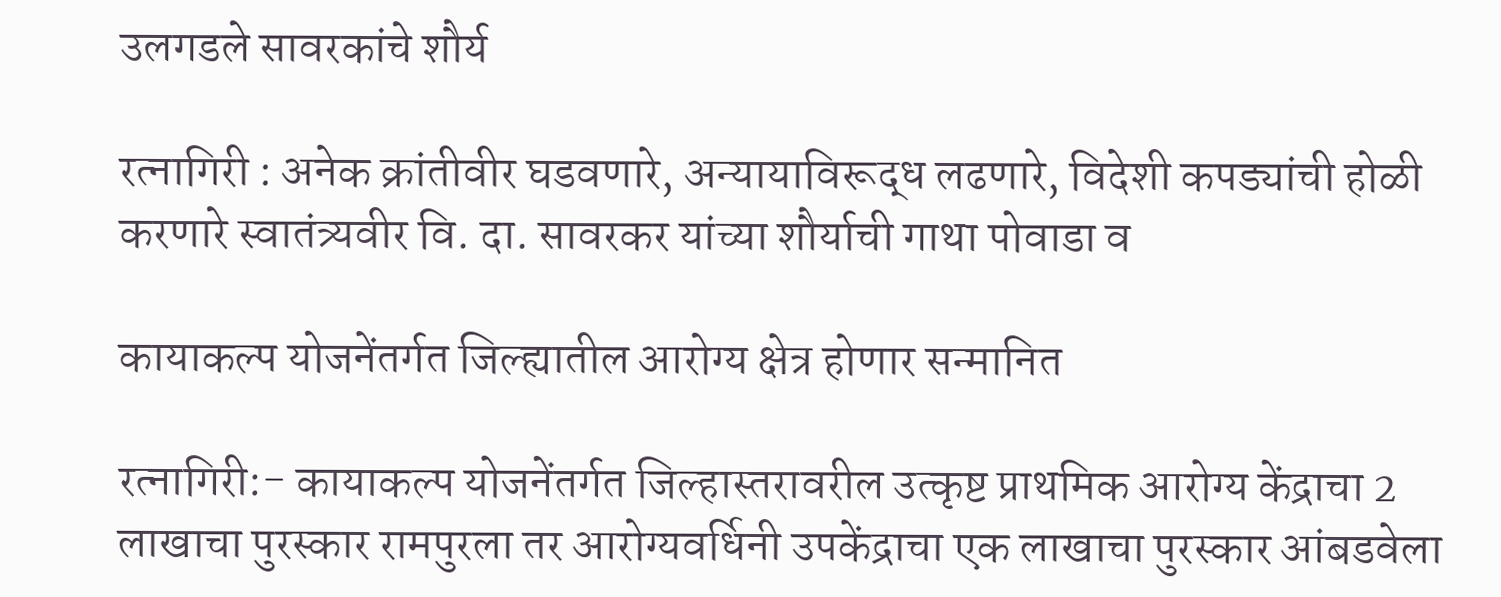उलगडले सावरकांचे शौर्य

रत्नागिरी : अनेक क्रांतीवीर घडवणारे, अन्यायाविरूद्ध लढणारे, विदेशी कपड्यांची होळी करणारे स्वातंत्र्यवीर वि. दा. सावरकर यांच्या शौर्याची गाथा पोवाडा व

कायाकल्प योजनेंतर्गत जिल्ह्यातील आरोग्य क्षेत्र होणार सन्मानित

रत्नागिरी:- कायाकल्प योजनेंतर्गत जिल्हास्तरावरील उत्कृष्ट प्राथमिक आरोग्य केंद्राचा 2 लाखाचा पुरस्कार रामपुरला तर आरोग्यवर्धिनी उपकेंद्राचा एक लाखाचा पुरस्कार आंबडवेला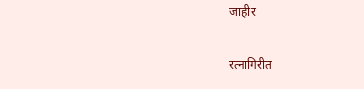जाहीर

रत्नागिरीत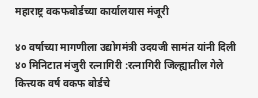महाराष्ट्र वकफबोर्डच्या कार्यालयास मंजूरी

४० वर्षाच्या मागणीला उद्योगमंत्री उदयजी सामंत यांनी दिली ४० मिनिटात मंजुरी रत्नागिरी :रत्नागिरी जिल्ह्यातील गेले कित्त्यक वर्ष वकफ बोर्डचे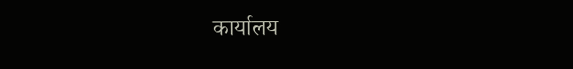कार्यालय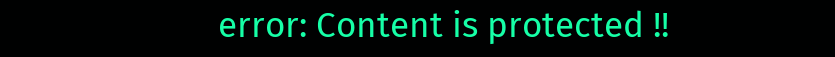error: Content is protected !!